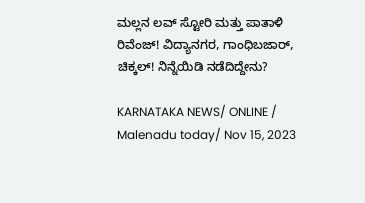ಮಲ್ಲನ ಲವ್ ಸ್ಟೋರಿ ಮತ್ತು ಪಾತಾಳಿ ರಿವೆಂಜ್! ವಿದ್ಯಾನಗರ, ಗಾಂಧಿಬಜಾರ್, ಚಿಕ್ಕಲ್! ನಿನ್ನೆಯಿಡಿ ನಡೆದಿದ್ದೇನು?

KARNATAKA NEWS/ ONLINE / Malenadu today/ Nov 15, 2023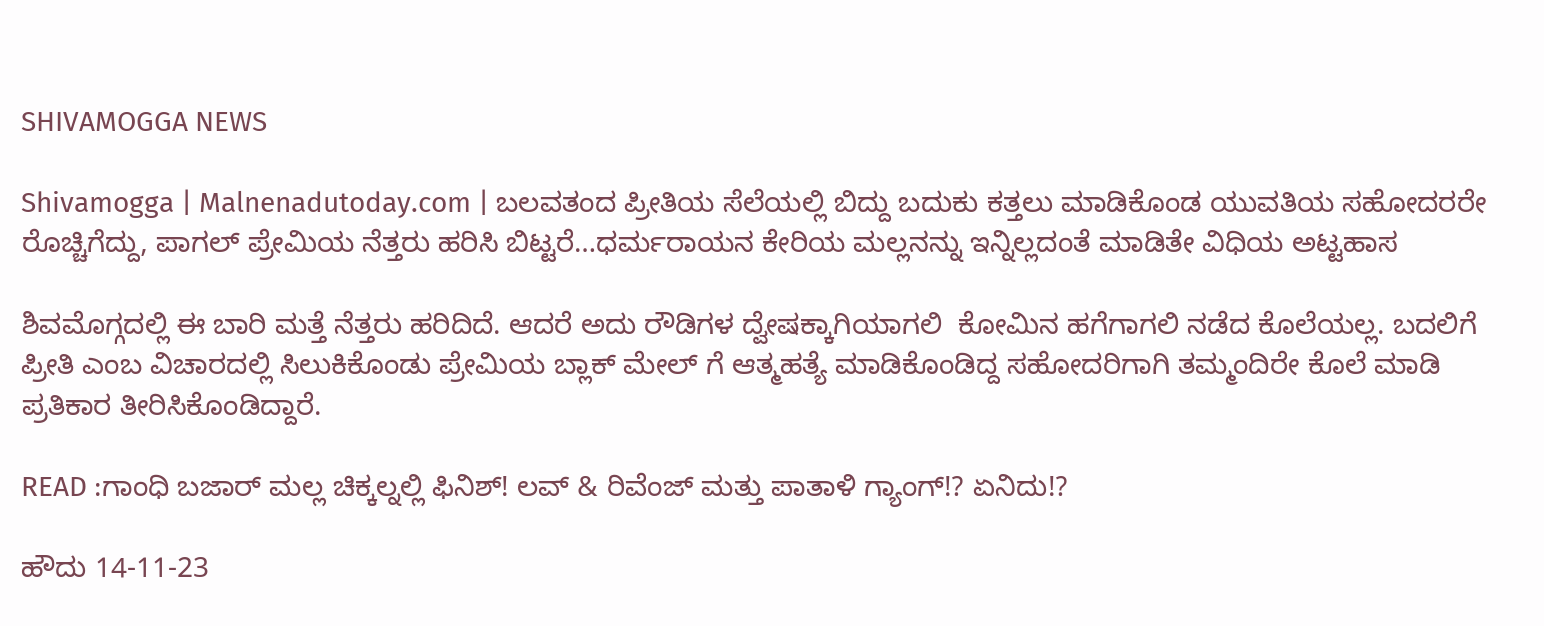SHIVAMOGGA NEWS

Shivamogga | Malnenadutoday.com | ಬಲವತಂದ ಪ್ರೀತಿಯ ಸೆಲೆಯಲ್ಲಿ ಬಿದ್ದು ಬದುಕು ಕತ್ತಲು ಮಾಡಿಕೊಂಡ ಯುವತಿಯ ಸಹೋದರರೇ ರೊಚ್ಚಿಗೆದ್ದು, ಪಾಗಲ್ ಪ್ರೇಮಿಯ ನೆತ್ತರು ಹರಿಸಿ ಬಿಟ್ಟರೆ…ಧರ್ಮರಾಯನ ಕೇರಿಯ ಮಲ್ಲನನ್ನು ಇನ್ನಿಲ್ಲದಂತೆ ಮಾಡಿತೇ ವಿಧಿಯ ಅಟ್ಟಹಾಸ

ಶಿವಮೊಗ್ಗದಲ್ಲಿ ಈ ಬಾರಿ ಮತ್ತೆ ನೆತ್ತರು ಹರಿದಿದೆ. ಆದರೆ ಅದು ರೌಡಿಗಳ ದ್ವೇಷಕ್ಕಾಗಿಯಾಗಲಿ  ಕೋಮಿನ ಹಗೆಗಾಗಲಿ ನಡೆದ ಕೊಲೆಯಲ್ಲ. ಬದಲಿಗೆ ಪ್ರೀತಿ ಎಂಬ ವಿಚಾರದಲ್ಲಿ ಸಿಲುಕಿಕೊಂಡು ಪ್ರೇಮಿಯ ಬ್ಲಾಕ್ ಮೇಲ್ ಗೆ ಆತ್ಮಹತ್ಯೆ ಮಾಡಿಕೊಂಡಿದ್ದ ಸಹೋದರಿಗಾಗಿ ತಮ್ಮಂದಿರೇ ಕೊಲೆ ಮಾಡಿ ಪ್ರತಿಕಾರ ತೀರಿಸಿಕೊಂಡಿದ್ದಾರೆ.

READ :ಗಾಂಧಿ ಬಜಾರ್ ಮಲ್ಲ ಚಿಕ್ಕಲ್ನಲ್ಲಿ ಫಿನಿಶ್! ಲವ್ & ರಿವೆಂಜ್ ಮತ್ತು ಪಾತಾಳಿ ಗ್ಯಾಂಗ್!? ಏನಿದು!?

ಹೌದು 14-11-23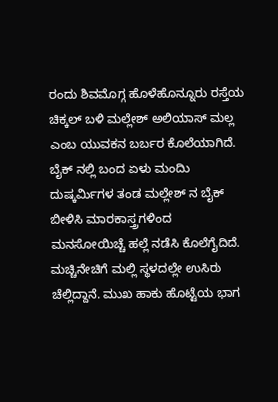ರಂದು ಶಿವಮೊಗ್ಗ ಹೊಳೆಹೊನ್ನೂರು ರಸ್ತೆಯ ಚಿಕ್ಕಲ್ ಬಳಿ ಮಲ್ಲೇಶ್ ಅಲಿಯಾಸ್ ಮಲ್ಲ ಎಂಬ ಯುವಕನ ಬರ್ಬರ ಕೊಲೆಯಾಗಿದೆ. ಬೈಕ್ ನಲ್ಲಿ ಬಂದ ಏಳು ಮಂದಿು ದುಷ್ಕರ್ಮಿಗಳ ತಂಡ ಮಲ್ಲೇಶ್ ನ ಬೈಕ್  ಬೀಳಿಸಿ ಮಾರಕಾಸ್ತ್ರಗಳಿಂದ ಮನಸೋಯಿಚ್ಚೆ ಹಲ್ಲೆ ನಡೆಸಿ ಕೊಲೆಗೈದಿದೆ. ಮಚ್ಚಿನೇಚಿಗೆ ಮಲ್ಲಿ ಸ್ಥಳದಲ್ಲೇ ಉಸಿರು ಚೆಲ್ಲಿದ್ದಾನೆ. ಮುಖ ಹಾಕು ಹೊಟ್ಟೆಯ ಭಾಗ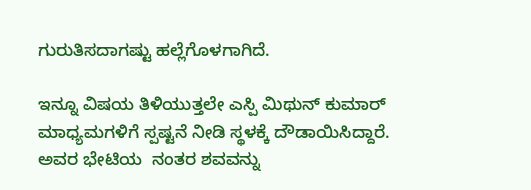ಗುರುತಿಸದಾಗಷ್ಟು ಹಲ್ಲೆಗೊಳಗಾಗಿದೆ.

ಇನ್ನೂ ವಿಷಯ ತಿಳಿಯುತ್ತಲೇ ಎಸ್ಪಿ ಮಿಥುನ್ ಕುಮಾರ್ ಮಾಧ್ಯಮಗಳಿಗೆ ಸ್ಪಷ್ಟನೆ ನೀಡಿ ಸ್ಥಳಕ್ಕೆ ದೌಡಾಯಿಸಿದ್ದಾರೆ. ಅವರ ಭೇಟಿಯ  ನಂತರ ಶವವನ್ನು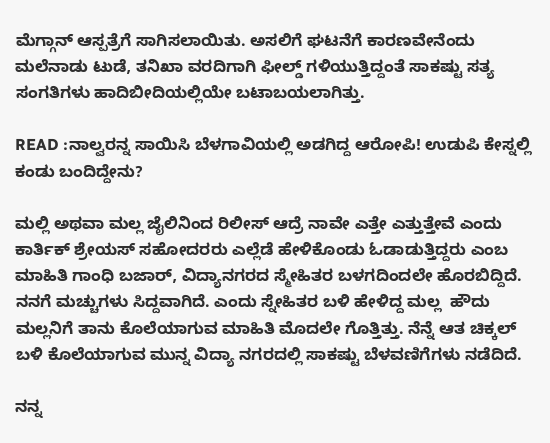ಮೆಗ್ಗಾನ್ ಆಸ್ಪತ್ರೆಗೆ ಸಾಗಿಸಲಾಯಿತು. ಅಸಲಿಗೆ ಘಟನೆಗೆ ಕಾರಣವೇನೆಂದು ಮಲೆನಾಡು ಟುಡೆ, ತನಿಖಾ ವರದಿಗಾಗಿ ಫೀಲ್ಡ್ ಗಳಿಯುತ್ತಿದ್ದಂತೆ ಸಾಕಷ್ಟು ಸತ್ಯ ಸಂಗತಿಗಳು ಹಾದಿಬೀದಿಯಲ್ಲಿಯೇ ಬಟಾಬಯಲಾಗಿತ್ತು.

READ :ನಾಲ್ವರನ್ನ ಸಾಯಿಸಿ ಬೆಳಗಾವಿಯಲ್ಲಿ ಅಡಗಿದ್ದ ಆರೋಪಿ! ಉಡುಪಿ ಕೇಸ್ನಲ್ಲಿ ಕಂಡು ಬಂದಿದ್ದೇನು?

ಮಲ್ಲಿ ಅಥವಾ ಮಲ್ಲ ಜೈಲಿನಿಂದ ರಿಲೀಸ್ ಆದ್ರೆ ನಾವೇ ಎತ್ತೇ ಎತ್ತುತ್ತೇವೆ ಎಂದು ಕಾರ್ತಿಕ್ ಶ್ರೇಯಸ್ ಸಹೋದರರು ಎಲ್ಲೆಡೆ ಹೇಳಿಕೊಂಡು ಓಡಾಡುತ್ತಿದ್ದರು ಎಂಬ ಮಾಹಿತಿ ಗಾಂಧಿ ಬಜಾರ್, ವಿದ್ಯಾನಗರದ ಸ್ಮೇಹಿತರ ಬಳಗದಿಂದಲೇ ಹೊರಬಿದ್ದಿದೆ. ನನಗೆ ಮಚ್ಚುಗಳು ಸಿದ್ದವಾಗಿದೆ. ಎಂದು ಸ್ನೇಹಿತರ ಬಳಿ ಹೇಳಿದ್ದ ಮಲ್ಲ  ಹೌದು ಮಲ್ಲನಿಗೆ ತಾನು ಕೊಲೆಯಾಗುವ ಮಾಹಿತಿ ಮೊದಲೇ ಗೊತ್ತಿತ್ತು. ನೆನ್ನೆ ಆತ ಚಿಕ್ಕಲ್ ಬಳಿ ಕೊಲೆಯಾಗುವ ಮುನ್ನ ವಿದ್ಯಾ ನಗರದಲ್ಲಿ ಸಾಕಷ್ಟು ಬೆಳವಣಿಗೆಗಳು ನಡೆದಿದೆ.

ನನ್ನ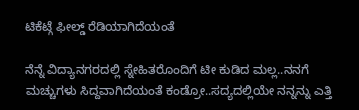ಟಿಕೆಟ್ಗೆ ಫೀಲ್ಡ್ ರೆಡಿಯಾಗಿದೆಯಂತೆ

ನೆನ್ನೆ ವಿದ್ಯಾನಗರದಲ್ಲಿ ಸ್ನೇಹಿತರೊಂದಿಗೆ ಟೀ ಕುಡಿದ ಮಲ್ಲ..ನನಗೆ ಮಚ್ಚುಗಳು ಸಿದ್ದವಾಗಿದೆಯಂತೆ ಕಂಡ್ರೋ..ಸದ್ಯದಲ್ಲಿಯೇ ನನ್ನನ್ನು ಎತ್ತಿ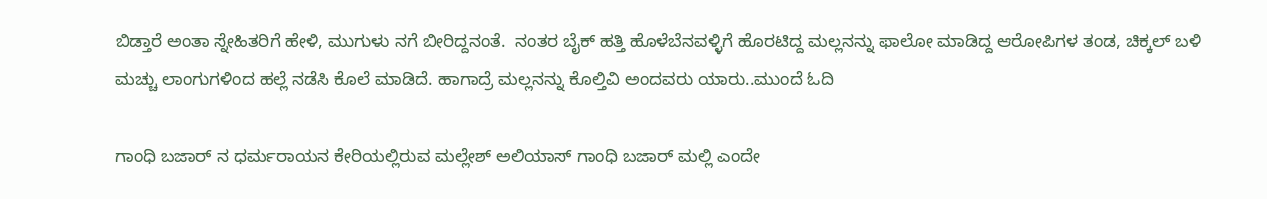ಬಿಡ್ತಾರೆ ಅಂತಾ ಸ್ನೇಹಿತರಿಗೆ ಹೇಳಿ, ಮುಗುಳು ನಗೆ ಬೀರಿದ್ದನಂತೆ.  ನಂತರ ಬೈಕ್ ಹತ್ತಿ ಹೊಳೆಬೆನವಳ್ಳಿಗೆ ಹೊರಟಿದ್ದ ಮಲ್ಲನನ್ನು ಫಾಲೋ ಮಾಡಿದ್ದ ಆರೋಪಿಗಳ ತಂಡ, ಚಿಕ್ಕಲ್ ಬಳಿ ಮಚ್ಚು ಲಾಂಗುಗಳಿಂದ ಹಲ್ಲೆ ನಡೆಸಿ ಕೊಲೆ ಮಾಡಿದೆ. ಹಾಗಾದ್ರೆ ಮಲ್ಲನನ್ನು ಕೊಲ್ತಿವಿ ಅಂದವರು ಯಾರು..ಮುಂದೆ ಓದಿ

ಗಾಂಧಿ ಬಜಾರ್ ನ ಧರ್ಮರಾಯನ ಕೇರಿಯಲ್ಲಿರುವ ಮಲ್ಲೇಶ್ ಅಲಿಯಾಸ್ ಗಾಂಧಿ ಬಜಾರ್ ಮಲ್ಲಿ ಎಂದೇ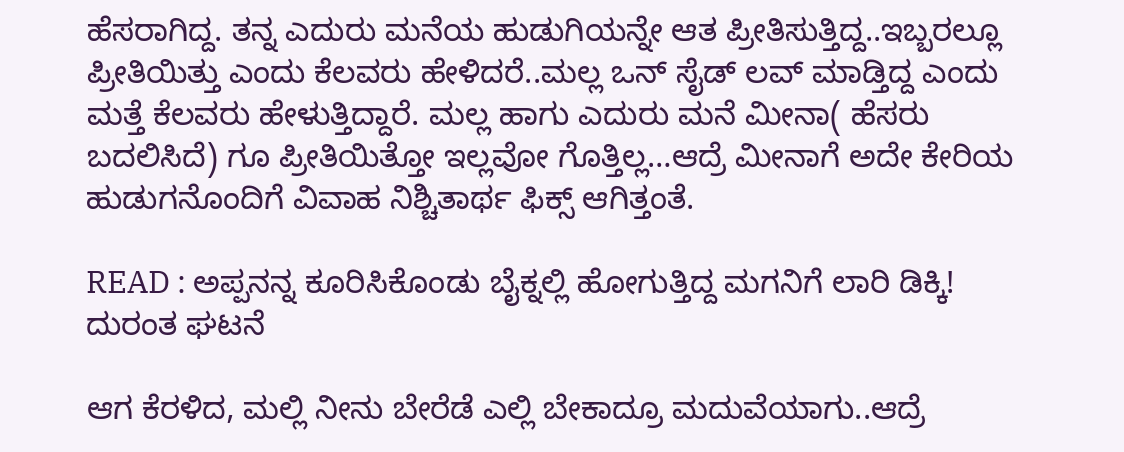ಹೆಸರಾಗಿದ್ದ. ತನ್ನ ಎದುರು ಮನೆಯ ಹುಡುಗಿಯನ್ನೇ ಆತ ಪ್ರೀತಿಸುತ್ತಿದ್ದ..ಇಬ್ಬರಲ್ಲೂ ಪ್ರೀತಿಯಿತ್ತು ಎಂದು ಕೆಲವರು ಹೇಳಿದರೆ..ಮಲ್ಲ ಒನ್ ಸೈಡ್ ಲವ್ ಮಾಡ್ತಿದ್ದ ಎಂದು ಮತ್ತೆ ಕೆಲವರು ಹೇಳುತ್ತಿದ್ದಾರೆ. ಮಲ್ಲ ಹಾಗು ಎದುರು ಮನೆ ಮೀನಾ( ಹೆಸರು ಬದಲಿಸಿದೆ) ಗೂ ಪ್ರೀತಿಯಿತ್ತೋ ಇಲ್ಲವೋ ಗೊತ್ತಿಲ್ಲ…ಆದ್ರೆ ಮೀನಾಗೆ ಅದೇ ಕೇರಿಯ ಹುಡುಗನೊಂದಿಗೆ ವಿವಾಹ ನಿಶ್ಚಿತಾರ್ಥ ಫಿಕ್ಸ್ ಆಗಿತ್ತಂತೆ.

READ : ಅಪ್ಪನನ್ನ ಕೂರಿಸಿಕೊಂಡು ಬೈಕ್ನಲ್ಲಿ ಹೋಗುತ್ತಿದ್ದ ಮಗನಿಗೆ ಲಾರಿ ಡಿಕ್ಕಿ! ದುರಂತ ಘಟನೆ

ಆಗ ಕೆರಳಿದ, ಮಲ್ಲಿ ನೀನು ಬೇರೆಡೆ ಎಲ್ಲಿ ಬೇಕಾದ್ರೂ ಮದುವೆಯಾಗು..ಆದ್ರೆ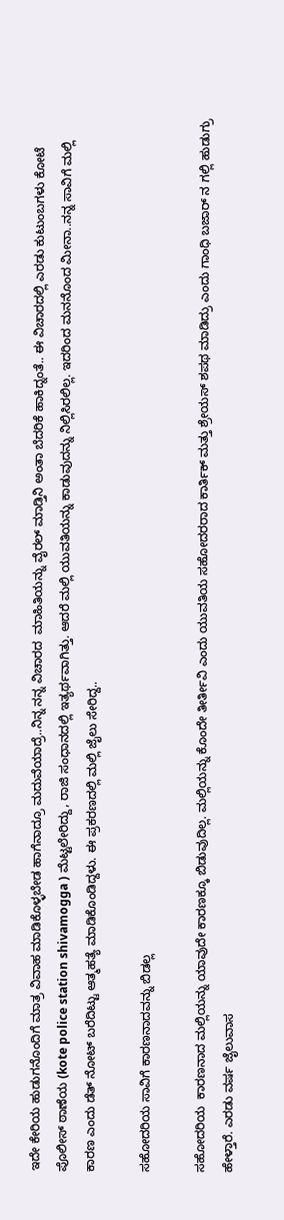ಇದೇ ಕೇರಿಯ ಹುಡುಗನೊಂದಿಗೆ ಮಾತ್ರ ವಿವಾಹ ಮಾಡಿಕೊಳ್ಳಬೇಡ ಹಾಗೆನಾದ್ರೂ ಮದುವೆಯಾದ್ರೆ..ನಿನ್ನ ನನ್ನ ವಿಚಾರದ  ಮಾಹಿತಿಯನ್ನು ವೈರಲ್ ಮಾಡ್ತಿನಿ ಅಂತಾ ಬೆದರಿಕೆ ಹಾಕಿದ್ನಂತೆ.. ಈ ವಿಚಾರದಲ್ಲಿ ಎರಡು ಕುಟುಂಬಗಳು ಕೋಟೆ ಪೊಲೀಸ್ ಠಾಣೆಯ (kote police station shivamogga ) ಮೆಟ್ಟಲೇರಿದ್ದು, ರಾಜಿ ಸಂಧಾನದಲ್ಲಿ ಇತ್ಯರ್ಥವಾಗಿತ್ತು. ಆದರೆ ಮಲ್ಲಿ ಯುವತಿಯನ್ನು ಕಾಡುವುದನ್ನು ನಿಲ್ಲಿಸಿರಲಿಲ್ಲ. ಇದರಿಂದ ಮನನೊಂದ ಮೀನಾ..ನನ್ನ ಸಾವಿಗೆ ಮಲ್ಲಿ ಕಾರಣ ಎಂದು ಡೆತ್ ನೋಟ್ ಬರೆದಿಟ್ಟು ಆತ್ಮಹತ್ಯೆ ಮಾಡಿಕೊಂಡಿದ್ದಳು. ಈ ಪ್ರಕರಣದಲ್ಲಿ ಮಲ್ಲಿ ಜೈಲು ಸೇರಿದ್ದ..

ಸಹೋದರಿಯ ಸಾವಿಗೆ ಕಾರಣನಾದವನ್ನು ಬಿಡಲ್ಲ

ಸಹೋದರಿಯ  ಕಾರಣನಾದ ಮಲ್ಲಿಯನ್ನು ಯಾವುದೇ ಕಾರಣಕ್ಕೂ ಬಿಡುವುದಿಲ್ಲ. ಮಲ್ಲಿಯನ್ನು ಕೊಂದೇ ತೀರ್ತೀವಿ ಎಂದು ಯುವತಿಯ ಸಹೋದರರಾದ ಕಾರ್ತಿಕ್ ಮತ್ತು ಶ್ರೇಯಸ್ ಶಪಥ ಮಾಡಿದ್ರು ಎಂದು ಗಾಂಧಿ ಬಜಾರ್ ನ ಗಲ್ಲಿ ಹುಡುಗ್ರು ಹೇಳ್ತಾರೆ. ಎರಡು ವರ್ಷ ಜೈಲುವಾಸ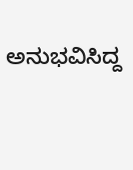ಅನುಭವಿಸಿದ್ದ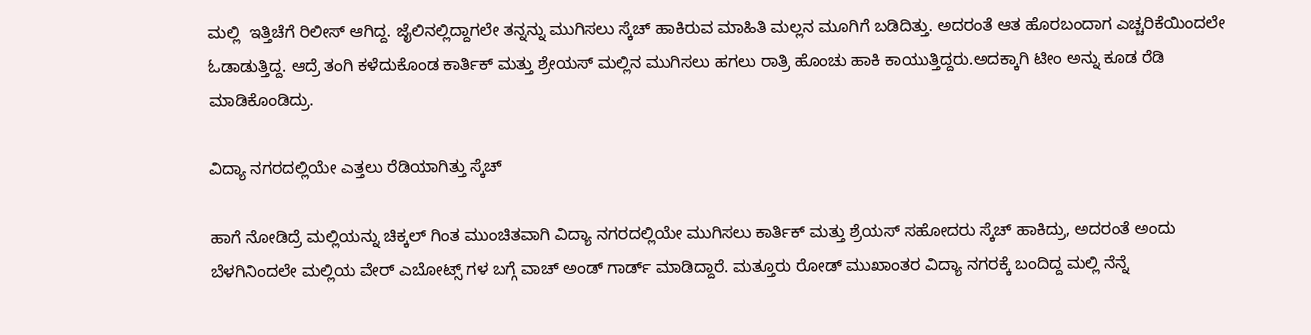ಮಲ್ಲಿ  ಇತ್ತಿಚೆಗೆ ರಿಲೀಸ್ ಆಗಿದ್ದ. ಜೈಲಿನಲ್ಲಿದ್ದಾಗಲೇ ತನ್ನನ್ನು ಮುಗಿಸಲು ಸ್ಕೆಚ್ ಹಾಕಿರುವ ಮಾಹಿತಿ ಮಲ್ಲನ ಮೂಗಿಗೆ ಬಡಿದಿತ್ತು. ಅದರಂತೆ ಆತ ಹೊರಬಂದಾಗ ಎಚ್ಚರಿಕೆಯಿಂದಲೇ ಓಡಾಡುತ್ತಿದ್ದ. ಆದ್ರೆ ತಂಗಿ ಕಳೆದುಕೊಂಡ ಕಾರ್ತಿಕ್ ಮತ್ತು ಶ್ರೇಯಸ್ ಮಲ್ಲಿನ ಮುಗಿಸಲು ಹಗಲು ರಾತ್ರಿ ಹೊಂಚು ಹಾಕಿ ಕಾಯುತ್ತಿದ್ದರು.ಅದಕ್ಕಾಗಿ ಟೀಂ ಅನ್ನು ಕೂಡ ರೆಡಿ ಮಾಡಿಕೊಂಡಿದ್ರು.

ವಿದ್ಯಾ ನಗರದಲ್ಲಿಯೇ ಎತ್ತಲು ರೆಡಿಯಾಗಿತ್ತು ಸ್ಕೆಚ್

ಹಾಗೆ ನೋಡಿದ್ರೆ ಮಲ್ಲಿಯನ್ನು ಚಿಕ್ಕಲ್ ಗಿಂತ ಮುಂಚಿತವಾಗಿ ವಿದ್ಯಾ ನಗರದಲ್ಲಿಯೇ ಮುಗಿಸಲು ಕಾರ್ತಿಕ್ ಮತ್ತು ಶ್ರೆಯಸ್ ಸಹೋದರು ಸ್ಕೆಚ್ ಹಾಕಿದ್ರು, ಅದರಂತೆ ಅಂದು ಬೆಳಗಿನಿಂದಲೇ ಮಲ್ಲಿಯ ವೇರ್ ಎಬೋಟ್ಸ್ ಗಳ ಬಗ್ಗೆ ವಾಚ್ ಅಂಡ್ ಗಾರ್ಡ್ ಮಾಡಿದ್ದಾರೆ. ಮತ್ತೂರು ರೋಡ್ ಮುಖಾಂತರ ವಿದ್ಯಾ ನಗರಕ್ಕೆ ಬಂದಿದ್ದ ಮಲ್ಲಿ ನೆನ್ನೆ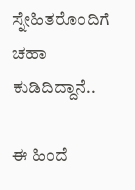ಸ್ನೇಹಿತರೊಂದಿಗೆ ಚಹಾ ಕುಡಿದಿದ್ದಾನೆ..

ಈ ಹಿಂದೆ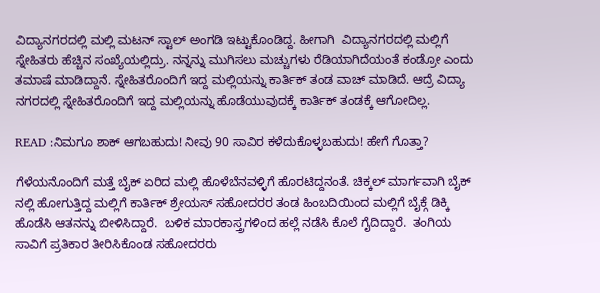ವಿದ್ಯಾನಗರದಲ್ಲಿ ಮಲ್ಲಿ ಮಟನ್ ಸ್ಟಾಲ್ ಅಂಗಡಿ ಇಟ್ಟುಕೊಂಡಿದ್ದ. ಹೀಗಾಗಿ  ವಿದ್ಯಾನಗರದಲ್ಲಿ ಮಲ್ಲಿಗೆ ಸ್ನೇಹಿತರು ಹೆಚ್ಚಿನ ಸಂಖ್ಯೆಯಲ್ಲಿದ್ರು. ನನ್ನನ್ನು ಮುಗಿಸಲು ಮಚ್ಚುಗಳು ರೆಡಿಯಾಗಿದೆಯಂತೆ ಕಂಡ್ರೋ ಎಂದು ತಮಾಷೆ ಮಾಡಿದ್ದಾನೆ. ಸ್ನೇಹಿತರೊಂದಿಗೆ ಇದ್ದ ಮಲ್ಲಿಯನ್ನು ಕಾರ್ತಿಕ್ ತಂಡ ವಾಚ್ ಮಾಡಿದೆ. ಆದ್ರೆ ವಿದ್ಯಾ ನಗರದಲ್ಲಿ ಸ್ನೇಹಿತರೊಂದಿಗೆ ಇದ್ದ ಮಲ್ಲಿಯನ್ನು ಹೊಡೆಯುವುದಕ್ಕೆ ಕಾರ್ತಿಕ್ ತಂಡಕ್ಕೆ ಆಗೋದಿಲ್ಲ.

READ :ನಿಮಗೂ ಶಾಕ್ ಆಗಬಹುದು! ನೀವು 90 ಸಾವಿರ ಕಳೆದುಕೊಳ್ಳಬಹುದು! ಹೇಗೆ ಗೊತ್ತಾ?

ಗೆಳೆಯನೊಂದಿಗೆ ಮತ್ತೆ ಬೈಕ್ ಏರಿದ ಮಲ್ಲಿ ಹೊಳೆಬೆನವಳ್ಳಿಗೆ ಹೊರಟಿದ್ದನಂತೆ. ಚಿಕ್ಕಲ್ ಮಾರ್ಗವಾಗಿ ಬೈಕ್ ನಲ್ಲಿ ಹೋಗುತ್ತಿದ್ದ ಮಲ್ಲಿಗೆ ಕಾರ್ತಿಕ್ ಶ್ರೇಯಸ್ ಸಹೋದರರ ತಂಡ ಹಿಂಬದಿಯಿಂದ ಮಲ್ಲಿಗೆ ಬೈಕ್ಗೆ ಡಿಕ್ಕಿ ಹೊಡೆಸಿ ಆತನನ್ನು ಬೀಳಿಸಿದ್ದಾರೆ.  ಬಳಿಕ ಮಾರಕಾಸ್ತ್ರಗಳಿಂದ ಹಲ್ಲೆ ನಡೆಸಿ ಕೊಲೆ ಗೈದಿದ್ದಾರೆ.  ತಂಗಿಯ ಸಾವಿಗೆ ಪ್ರತಿಕಾರ ತೀರಿಸಿಕೊಂಡ ಸಹೋದರರು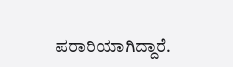ಪರಾರಿಯಾಗಿದ್ದಾರೆ.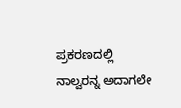ಪ್ರಕರಣದಲ್ಲಿ ನಾಲ್ವರನ್ನ ಅದಾಗಲೇ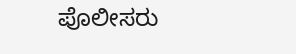ಪೊಲೀಸರು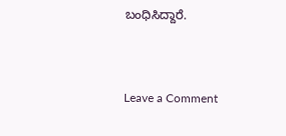ಬಂಧಿಸಿದ್ದಾರೆ.


Leave a Comment